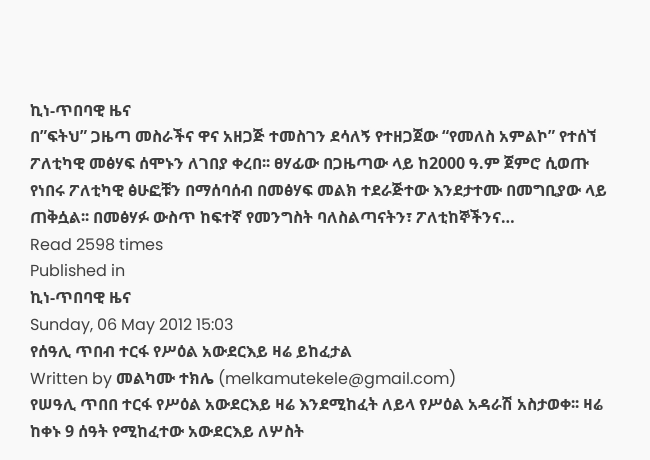ኪነ-ጥበባዊ ዜና
በ”ፍትህ” ጋዜጣ መስራችና ዋና አዘጋጅ ተመስገን ደሳለኝ የተዘጋጀው “የመለስ አምልኮ” የተሰኘ ፖለቲካዊ መፅሃፍ ሰሞኑን ለገበያ ቀረበ፡፡ ፀሃፊው በጋዜጣው ላይ ከ2000 ዓ.ም ጀምሮ ሲወጡ የነበሩ ፖለቲካዊ ፅሁፎቹን በማሰባሰብ በመፅሃፍ መልክ ተደራጅተው እንደታተሙ በመግቢያው ላይ ጠቅሷል፡፡ በመፅሃፉ ውስጥ ከፍተኛ የመንግስት ባለስልጣናትን፣ ፖለቲከኞችንና…
Read 2598 times
Published in
ኪነ-ጥበባዊ ዜና
Sunday, 06 May 2012 15:03
የሰዓሊ ጥበብ ተርፋ የሥዕል አውደርእይ ዛሬ ይከፈታል
Written by መልካሙ ተክሌ (melkamutekele@gmail.com)
የሠዓሊ ጥበበ ተርፋ የሥዕል አውደርእይ ዛሬ እንደሚከፈት ለይላ የሥዕል አዳራሽ አስታወቀ፡፡ ዛሬ ከቀኑ 9 ሰዓት የሚከፈተው አውደርእይ ለሦስት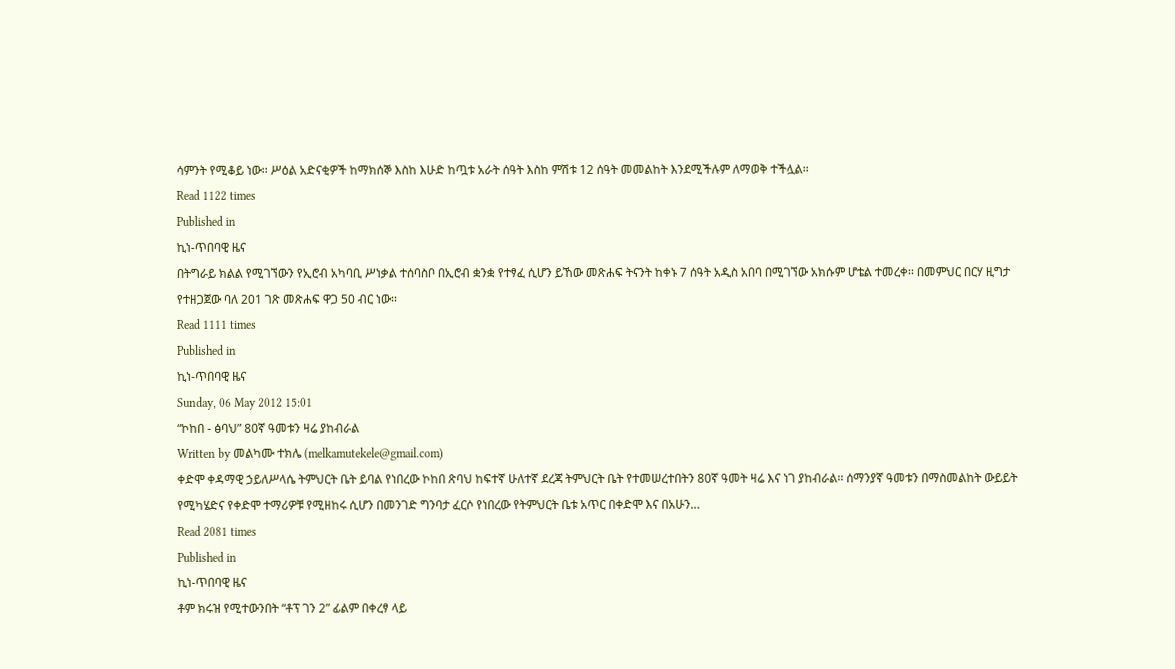ሳምንት የሚቆይ ነው፡፡ ሥዕል አድናቂዎች ከማክሰኞ እስከ እሁድ ከጧቱ አራት ሰዓት እስከ ምሽቱ 12 ሰዓት መመልከት እንደሚችሉም ለማወቅ ተችሏል፡፡
Read 1122 times
Published in
ኪነ-ጥበባዊ ዜና
በትግራይ ክልል የሚገኘውን የኢሮብ አካባቢ ሥነቃል ተሰባስቦ በኢሮብ ቋንቋ የተፃፈ ሲሆን ይኸው መጽሐፍ ትናንት ከቀኑ 7 ሰዓት አዲስ አበባ በሚገኘው አክሱም ሆቴል ተመረቀ፡፡ በመምህር በርሃ ዚግታ የተዘጋጀው ባለ 201 ገጽ መጽሐፍ ዋጋ 50 ብር ነው፡፡
Read 1111 times
Published in
ኪነ-ጥበባዊ ዜና
Sunday, 06 May 2012 15:01
“ኮከበ - ፅባህ” 80ኛ ዓመቱን ዛሬ ያከብራል
Written by መልካሙ ተክሌ (melkamutekele@gmail.com)
ቀድሞ ቀዳማዊ ኃይለሥላሴ ትምህርት ቤት ይባል የነበረው ኮከበ ጽባህ ከፍተኛ ሁለተኛ ደረጃ ትምህርት ቤት የተመሠረተበትን 80ኛ ዓመት ዛሬ እና ነገ ያከብራል፡፡ ሰማንያኛ ዓመቱን በማስመልከት ውይይት የሚካሄድና የቀድሞ ተማሪዎቹ የሚዘከሩ ሲሆን በመንገድ ግንባታ ፈርሶ የነበረው የትምህርት ቤቱ አጥር በቀድሞ እና በአሁን…
Read 2081 times
Published in
ኪነ-ጥበባዊ ዜና
ቶም ክሩዝ የሚተውንበት “ቶፕ ገን 2” ፊልም በቀረፃ ላይ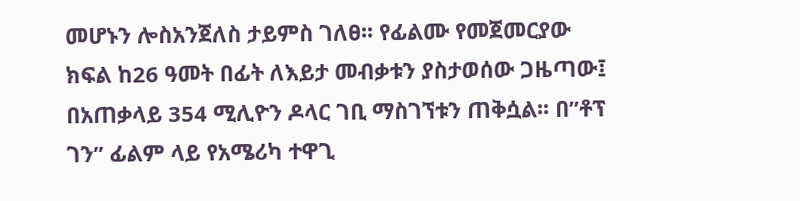መሆኑን ሎስአንጀለስ ታይምስ ገለፀ፡፡ የፊልሙ የመጀመርያው ክፍል ከ26 ዓመት በፊት ለእይታ መብቃቱን ያስታወሰው ጋዜጣው፤ በአጠቃላይ 354 ሚሊዮን ዶላር ገቢ ማስገኘቱን ጠቅሷል፡፡ በ”ቶፕ ገን” ፊልም ላይ የአሜሪካ ተዋጊ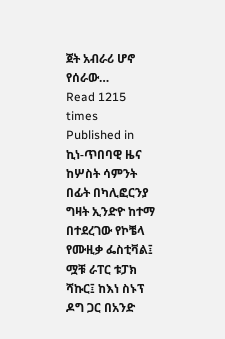ጀት አብራሪ ሆኖ የሰራው…
Read 1215 times
Published in
ኪነ-ጥበባዊ ዜና
ከሦስት ሳምንት በፊት በካሊፎርንያ ግዛት ኢንድዮ ከተማ በተደረገው የኮቼላ የሙዚቃ ፌስቲቫል፤ ሟቹ ራፐር ቱፓክ ሻኩር፤ ከእነ ስኑፕ ዶግ ጋር በአንድ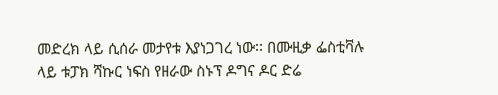መድረክ ላይ ሲሰራ መታየቱ እያነጋገረ ነው፡፡ በሙዚቃ ፌስቲቫሉ ላይ ቱፓክ ሻኩር ነፍስ የዘራው ስኑፕ ዶግና ዶር ድሬ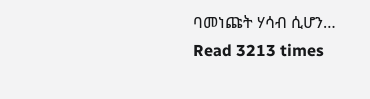ባመነጩት ሃሳብ ሲሆን…
Read 3213 times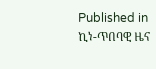Published in
ኪነ-ጥበባዊ ዜና